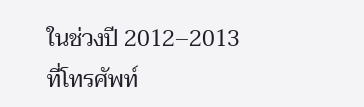ในช่วงปี 2012–2013 ที่โทรศัพท์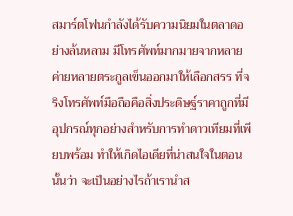สมาร์ตโฟนกำลังได้รับความนิยมในตลาดอย่างล้นหลาม มีโทรศัพท์มากมายจากหลายค่ายหลายตระกูลเข็นออกมาให้เลือกสรร ที่จริงโทรศัพท์มือถือคือสิ่งประดิษฐ์ราคาถูกที่มีอุปกรณ์ทุกอย่างสำหรับการทำดาวเทียมที่เพียบพร้อม ทำให้เกิดไอเดียที่น่าสนใจในตอนนั้นว่า จะเป็นอย่างไรถ้าเรานำส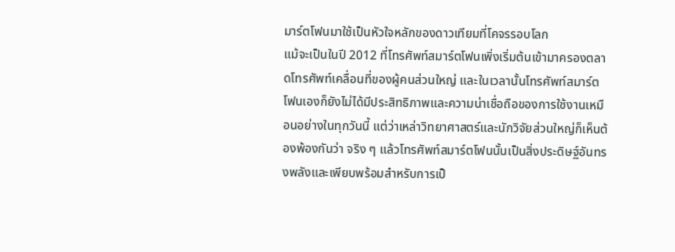มาร์ตโฟนมาใช้เป็นหัวใจหลักของดาวเทียมที่โคจรรอบโลก
แม้จะเป็นในปี 2012 ที่โทรศัพท์สมาร์ตโฟนเพิ่งเริ่มต้นเข้ามาครองตลาดโทรศัพท์เคลื่อนที่ของผู้คนส่วนใหญ่ และในเวลานั้นโทรศัพท์สมาร์ตโฟนเองก็ยังไม่ได้มีประสิทธิภาพและความน่าเชื่อถือของการใช้งานเหมือนอย่างในทุกวันนี้ แต่ว่าเหล่าวิทยาศาสตร์และนักวิจัยส่วนใหญ่ก็เห็นต้องพ้องกันว่า จริง ๆ แล้วโทรศัพท์สมาร์ตโฟนนั้นเป็นสิ่งประดิษฐ์อันทรงพลังและเพียบพร้อมสำหรับการเป็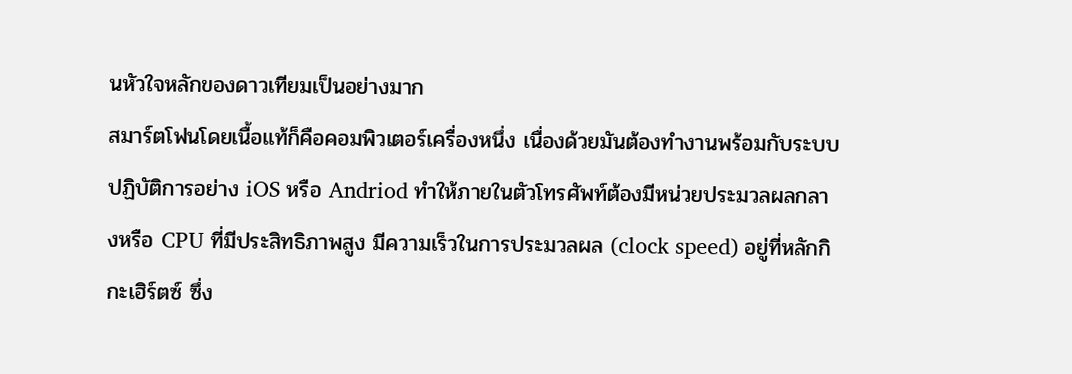นหัวใจหลักของดาวเทียมเป็นอย่างมาก
สมาร์ตโฟนโดยเนื้อแท้ก็คือคอมพิวเตอร์เครื่องหนึ่ง เนื่องด้วยมันต้องทำงานพร้อมกับระบบปฏิบัติการอย่าง iOS หรือ Andriod ทำให้ภายในตัวโทรศัพท์ต้องมีหน่วยประมวลผลกลางหรือ CPU ที่มีประสิทธิภาพสูง มีความเร็วในการประมวลผล (clock speed) อยู่ที่หลักกิกะเฮิร์ตซ์ ซึ่ง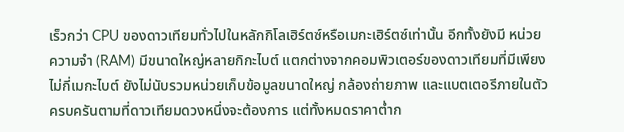เร็วกว่า CPU ของดาวเทียมทั่วไปในหลักกิโลเฮิร์ตซ์หรือเมกะเฮิร์ตซ์เท่านั้น อีกทั้งยังมี หน่วยความจำ (RAM) มีขนาดใหญ่หลายกิกะไบต์ แตกต่างจากคอมพิวเตอร์ของดาวเทียมที่มีเพียงไม่กี่เมกะไบต์ ยังไม่นับรวมหน่วยเก็บข้อมูลขนาดใหญ่ กล้องถ่ายภาพ และแบตเตอรีภายในตัว ครบครันตามที่ดาวเทียมดวงหนึ่งจะต้องการ แต่ทั้งหมดราคาต่ำก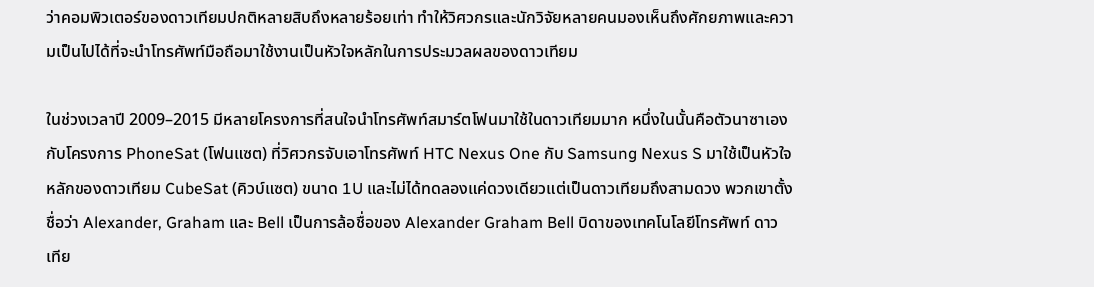ว่าคอมพิวเตอร์ของดาวเทียมปกติหลายสิบถึงหลายร้อยเท่า ทำให้วิศวกรและนักวิจัยหลายคนมองเห็นถึงศักยภาพและความเป็นไปได้ที่จะนำโทรศัพท์มือถือมาใช้งานเป็นหัวใจหลักในการประมวลผลของดาวเทียม

ในช่วงเวลาปี 2009–2015 มีหลายโครงการที่สนใจนำโทรศัพท์สมาร์ตโฟนมาใช้ในดาวเทียมมาก หนึ่งในนั้นคือตัวนาซาเองกับโครงการ PhoneSat (โฟนแซต) ที่วิศวกรจับเอาโทรศัพท์ HTC Nexus One กับ Samsung Nexus S มาใช้เป็นหัวใจหลักของดาวเทียม CubeSat (คิวบ์แซต) ขนาด 1U และไม่ได้ทดลองแค่ดวงเดียวแต่เป็นดาวเทียมถึงสามดวง พวกเขาตั้งชื่อว่า Alexander, Graham และ Bell เป็นการล้อชื่อของ Alexander Graham Bell บิดาของเทคโนโลยีโทรศัพท์ ดาวเทีย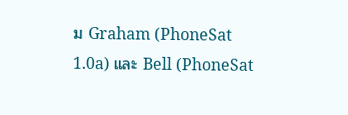ม Graham (PhoneSat 1.0a) และ Bell (PhoneSat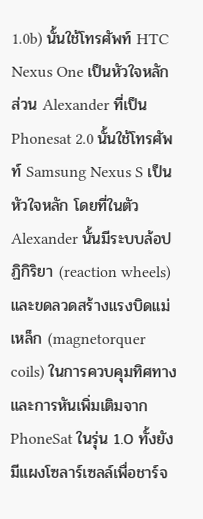1.0b) นั้นใช้โทรศัพท์ HTC Nexus One เป็นหัวใจหลัก ส่วน Alexander ที่เป็น Phonesat 2.0 นั้นใช้โทรศัพท์ Samsung Nexus S เป็นหัวใจหลัก โดยที่ในตัว Alexander นั้นมีระบบล้อปฏิกิริยา (reaction wheels) และขดลวดสร้างแรงบิดแม่เหล็ก (magnetorquer coils) ในการควบคุมทิศทางและการหันเพิ่มเติมจาก PhoneSat ในรุ่น 1.0 ทั้งยังมีแผงโซลาร์เซลล์เพื่อชาร์จ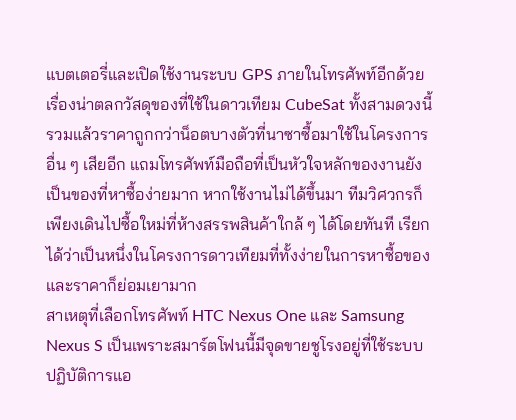แบตเตอรี่และเปิดใช้งานระบบ GPS ภายในโทรศัพท์อีกด้วย
เรื่องน่าตลกวัสดุของที่ใช้ในดาวเทียม CubeSat ทั้งสามดวงนี้รวมแล้วราคาถูกกว่าน็อตบางตัวที่นาซาซื้อมาใช้ในโครงการอื่น ๆ เสียอีก แถมโทรศัพท์มือถือที่เป็นหัวใจหลักของงานยังเป็นของที่หาซื้อง่ายมาก หากใช้งานไม่ได้ขึ้นมา ทีมวิศวกรก็เพียงเดินไปซื้อใหม่ที่ห้างสรรพสินค้าใกล้ ๆ ได้โดยทันที เรียกได้ว่าเป็นหนึ่งในโครงการดาวเทียมที่ทั้งง่ายในการหาซื้อของและราคาก็ย่อมเยามาก
สาเหตุที่เลือกโทรศัพท์ HTC Nexus One และ Samsung Nexus S เป็นเพราะสมาร์ตโฟนนี้มีจุดขายชูโรงอยู่ที่ใช้ระบบปฏิบัติการแอ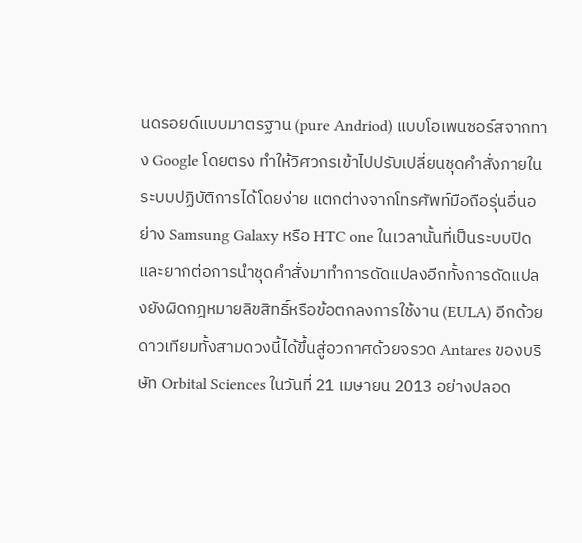นดรอยด์แบบมาตรฐาน (pure Andriod) แบบโอเพนซอร์สจากทาง Google โดยตรง ทำให้วิศวกรเข้าไปปรับเปลี่ยนชุดคำสั่งภายในระบบปฏิบัติการได้โดยง่าย แตกต่างจากโทรศัพท์มือถือรุ่นอื่นอย่าง Samsung Galaxy หรือ HTC one ในเวลานั้นที่เป็นระบบปิดและยากต่อการนำชุดคำสั่งมาทำการดัดแปลงอีกทั้งการดัดแปลงยังผิดกฎหมายลิขสิทธิ์หรือข้อตกลงการใช้งาน (EULA) อีกด้วย
ดาวเทียมทั้งสามดวงนี้ได้ขึ้นสู่อวกาศด้วยจรวด Antares ของบริษัท Orbital Sciences ในวันที่ 21 เมษายน 2013 อย่างปลอด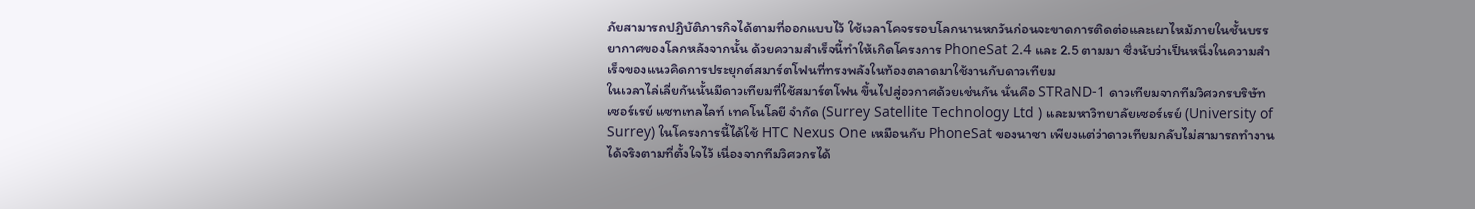ภัยสามารถปฏิบัติภารกิจได้ตามที่ออกแบบไว้ ใช้เวลาโคจรรอบโลกนานหกวันก่อนจะขาดการติดต่อและเผาไหม้ภายในชั้นบรรยากาศของโลกหลังจากนั้น ด้วยความสำเร็จนี้ทำให้เกิดโครงการ PhoneSat 2.4 และ 2.5 ตามมา ซึ่งนับว่าเป็นหนึ่งในความสำเร็จของแนวคิดการประยุกต์สมาร์ตโฟนที่ทรงพลังในท้องตลาดมาใช้งานกับดาวเทียม
ในเวลาไล่เลี่ยกันนั้นมีดาวเทียมที่ใช้สมาร์ตโฟน ขึ้นไปสู่อวกาศด้วยเช่นกัน นั่นคือ STRaND-1 ดาวเทียมจากทีมวิศวกรบริษัท เซอร์เรย์ แซทเทลไลท์ เทคโนโลยี จำกัด (Surrey Satellite Technology Ltd ) และมหาวิทยาลัยเซอร์เรย์ (University of Surrey) ในโครงการนี้ได้ใช้ HTC Nexus One เหมือนกับ PhoneSat ของนาซา เพียงแต่ว่าดาวเทียมกลับไม่สามารถทำงานได้จริงตามที่ตั้งใจไว้ เนื่องจากทีมวิศวกรได้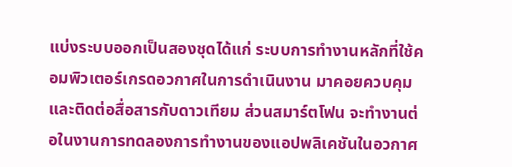แบ่งระบบออกเป็นสองชุดได้แก่ ระบบการทำงานหลักที่ใช้คอมพิวเตอร์เกรดอวกาศในการดำเนินงาน มาคอยควบคุมและติดต่อสื่อสารกับดาวเทียม ส่วนสมาร์ตโฟน จะทำงานต่อในงานการทดลองการทำงานของแอปพลิเคชันในอวกาศ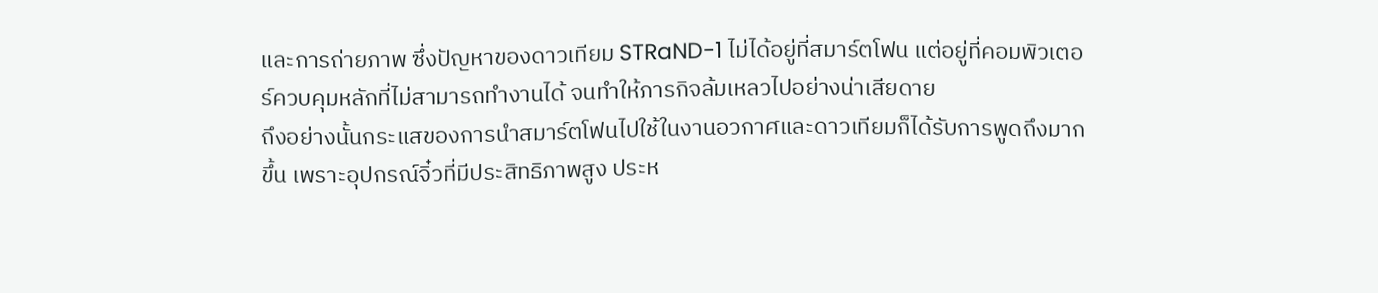และการถ่ายภาพ ซึ่งปัญหาของดาวเทียม STRaND-1 ไม่ได้อยู่ที่สมาร์ตโฟน แต่อยู่ที่คอมพิวเตอร์ควบคุมหลักที่ไม่สามารถทำงานได้ จนทำให้ภารกิจล้มเหลวไปอย่างน่าเสียดาย
ถึงอย่างนั้นกระแสของการนำสมาร์ตโฟนไปใช้ในงานอวกาศและดาวเทียมก็ได้รับการพูดถึงมากขึ้น เพราะอุปกรณ์จิ๋วที่มีประสิทธิภาพสูง ประห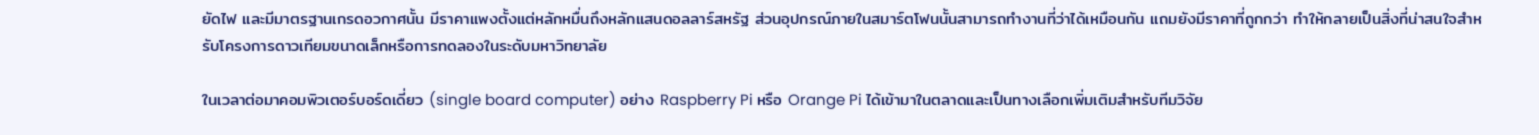ยัดไฟ และมีมาตรฐานเกรดอวกาศนั้น มีราคาแพงตั้งแต่หลักหมื่นถึงหลักแสนดอลลาร์สหรัฐ ส่วนอุปกรณ์ภายในสมาร์ตโฟนนั้นสามารถทำงานที่ว่าได้เหมือนกัน แถมยังมีราคาที่ถูกกว่า ทำให้กลายเป็นสิ่งที่น่าสนใจสำหรับโครงการดาวเทียมขนาดเล็กหรือการทดลองในระดับมหาวิทยาลัย

ในเวลาต่อมาคอมพิวเตอร์บอร์ดเดี่ยว (single board computer) อย่าง Raspberry Pi หรือ Orange Pi ได้เข้ามาในตลาดและเป็นทางเลือกเพิ่มเติมสำหรับทีมวิจัย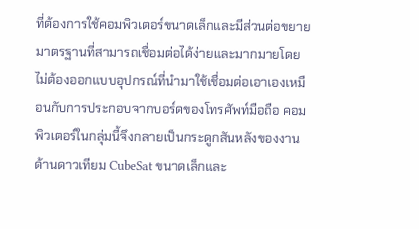ที่ต้องการใช้คอมพิวเตอร์ขนาดเล็กและมีส่วนต่อขยายมาตรฐานที่สามารถเชื่อมต่อได้ง่ายและมากมายโดยไม่ต้องออกแบบอุปกรณ์ที่นำมาใช้เชื่อมต่อเอาเองเหมือนกับการประกอบจากบอร์ดของโทรศัพท์มือถือ คอมพิวเตอร์ในกลุ่มนี้จึงกลายเป็นกระดูกสันหลังของงานด้านดาวเทียม CubeSat ขนาดเล็กและ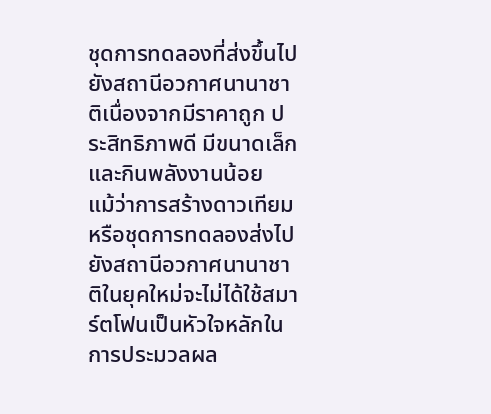ชุดการทดลองที่ส่งขึ้นไปยังสถานีอวกาศนานาชาติเนื่องจากมีราคาถูก ประสิทธิภาพดี มีขนาดเล็ก และกินพลังงานน้อย
แม้ว่าการสร้างดาวเทียมหรือชุดการทดลองส่งไปยังสถานีอวกาศนานาชาติในยุคใหม่จะไม่ได้ใช้สมาร์ตโฟนเป็นหัวใจหลักในการประมวลผล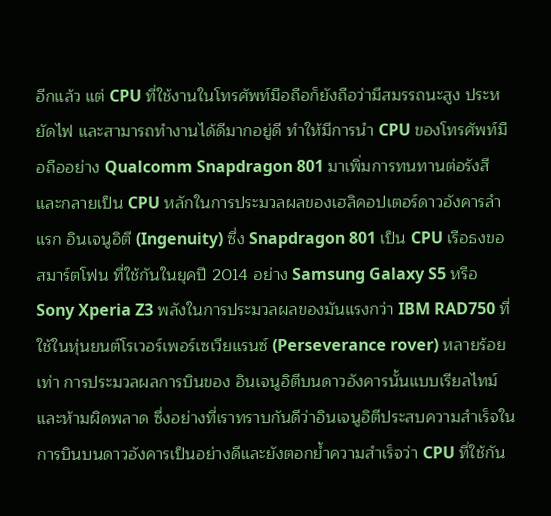อีกแล้ว แต่ CPU ที่ใช้งานในโทรศัพท์มือถือก็ยังถือว่ามีสมรรถนะสูง ประหยัดไฟ และสามารถทำงานได้ดีมากอยู่ดี ทำให้มีการนำ CPU ของโทรศัพท์มือถืออย่าง Qualcomm Snapdragon 801 มาเพิ่มการทนทานต่อรังสีและกลายเป็น CPU หลักในการประมวลผลของเฮลิคอปเตอร์ดาวอังคารลำแรก อินเจนูอิตี (Ingenuity) ซึ่ง Snapdragon 801 เป็น CPU เรือธงขอสมาร์ตโฟน ที่ใช้กันในยุคปี 2014 อย่าง Samsung Galaxy S5 หรือ Sony Xperia Z3 พลังในการประมวลผลของมันแรงกว่า IBM RAD750 ที่ใช้ในหุ่นยนต์โรเวอร์เพอร์เซเวียแรนซ์ (Perseverance rover) หลายร้อยเท่า การประมวลผลการบินของ อินเจนูอิตีบนดาวอังคารนั้นแบบเรียลไทม์และห้ามผิดพลาด ซึ่งอย่างที่เราทราบกันดีว่าอินเจนูอิตีประสบความสำเร็จในการบินบนดาวอังคารเป็นอย่างดีและยังตอกย้ำความสำเร็จว่า CPU ที่ใช้กัน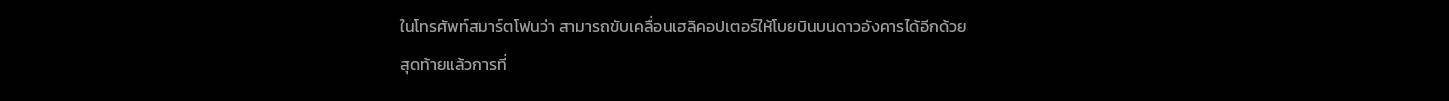ในโทรศัพท์สมาร์ตโฟนว่า สามารถขับเคลื่อนเฮลิคอปเตอร์ให้โบยบินบนดาวอังคารได้อีกด้วย
สุดท้ายแล้วการที่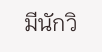มีนักวิ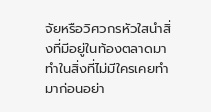จัยหรือวิศวกรหัวใสนำสิ่งที่มีอยู่ในท้องตลาดมาทำในสิ่งที่ไม่มีใครเคยทำมาก่อนอย่า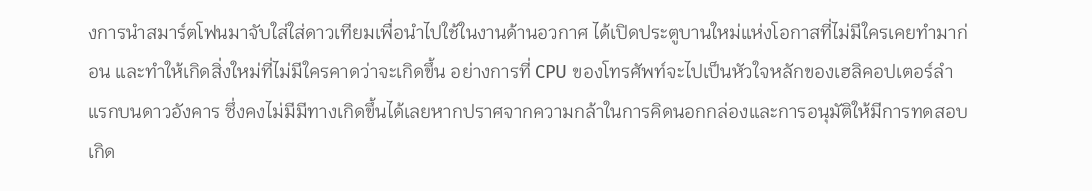งการนำสมาร์ตโฟนมาจับใส่ใส่ดาวเทียมเพื่อนำไปใช้ในงานด้านอวกาศ ได้เปิดประตูบานใหม่แห่งโอกาสที่ไม่มีใครเคยทำมาก่อน และทำให้เกิดสิ่งใหม่ที่ไม่มีใครคาดว่าจะเกิดขึ้น อย่างการที่ CPU ของโทรศัพท์จะไปเป็นหัวใจหลักของเฮลิคอปเตอร์ลำแรกบนดาวอังคาร ซึ่งคงไม่มีมีทางเกิดขึ้นได้เลยหากปราศจากความกล้าในการคิดนอกกล่องและการอนุมัติให้มีการทดสอบเกิด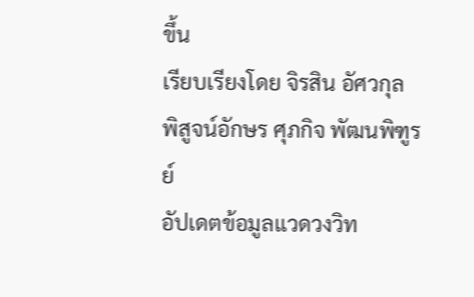ขึ้น
เรียบเรียงโดย จิรสิน อัศวกุล
พิสูจน์อักษร ศุภกิจ พัฒนพิฑูรย์
อัปเดตข้อมูลแวดวงวิท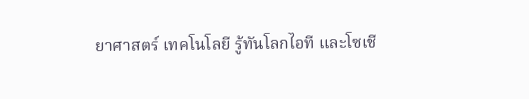ยาศาสตร์ เทคโนโลยี รู้ทันโลกไอที และโซเชี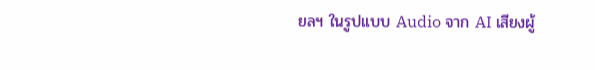ยลฯ ในรูปแบบ Audio จาก AI เสียงผู้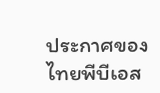ประกาศของไทยพีบีเอส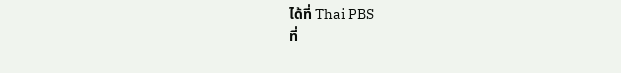ได้ที่ Thai PBS
ที่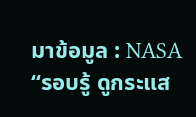มาข้อมูล : NASA
“รอบรู้ ดูกระแส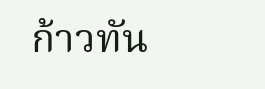ก้าวทัน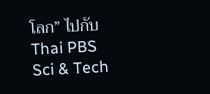โลก” ไปกับ Thai PBS Sci & Tech